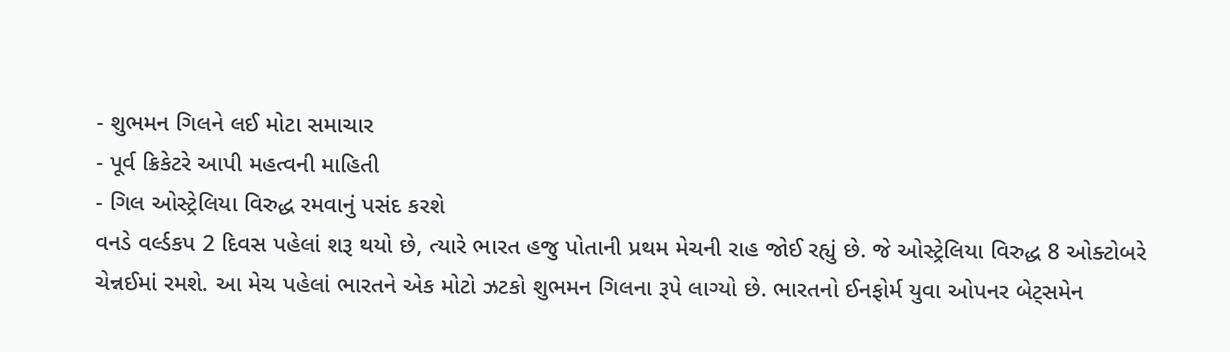- શુભમન ગિલને લઈ મોટા સમાચાર
- પૂર્વ ક્રિકેટરે આપી મહત્વની માહિતી
- ગિલ ઓસ્ટ્રેલિયા વિરુદ્ધ રમવાનું પસંદ કરશે
વનડે વર્લ્ડકપ 2 દિવસ પહેલાં શરૂ થયો છે, ત્યારે ભારત હજુ પોતાની પ્રથમ મેચની રાહ જોઈ રહ્યું છે. જે ઓસ્ટ્રેલિયા વિરુદ્ધ 8 ઓક્ટોબરે ચેન્નઈમાં રમશે. આ મેચ પહેલાં ભારતને એક મોટો ઝટકો શુભમન ગિલના રૂપે લાગ્યો છે. ભારતનો ઈનફોર્મ યુવા ઓપનર બેટ્સમેન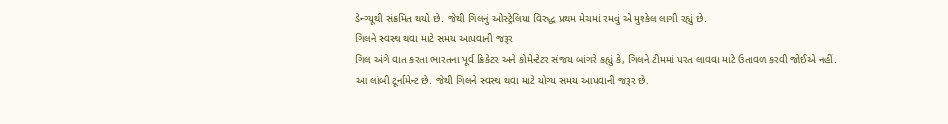ડેન્ગ્યૂથી સંક્રમિત થયો છે. જેથી ગિલનું ઓસ્ટ્રેલિયા વિરુદ્ધ પ્રથમ મેચમાં રમવું એ મુશ્કેલ લાગી રહ્યું છે.
ગિલને સ્વસ્થ થવા માટે સમય આપવાની જરૂર
ગિલ અંગે વાત કરતા ભારતના પૂર્વ ક્રિકેટર અને કોમેન્ટેટર સંજય બાંગરે કહ્યું કે, ગિલને ટીમમાં પરત લાવવા માટે ઉતાવળ કરવી જોઈએ નહીં. આ લાંબી ટૂર્નામેન્ટ છે. જેથી ગિલને સ્વસ્થ થવા માટે યોગ્ય સમય આપવાની જરૂર છે.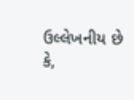ઉલ્લેખનીય છે કે,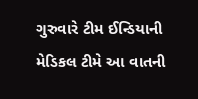ગુરુવારે ટીમ ઈન્ડિયાની મેડિકલ ટીમે આ વાતની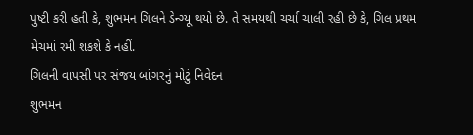પુષ્ટી કરી હતી કે, શુભમન ગિલને ડેન્ગ્યૂ થયો છે. તે સમયથી ચર્ચા ચાલી રહી છે કે, ગિલ પ્રથમ મેચમાં રમી શકશે કે નહીં.
ગિલની વાપસી પર સંજય બાંગરનું મોટું નિવેદન
શુભમન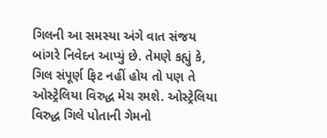ગિલની આ સમસ્યા અંગે વાત સંજય બાંગરે નિવેદન આપ્યું છે. તેમણે કહ્યું કે, ગિલ સંપૂર્ણ ફિટ નહીં હોય તો પણ તે ઓસ્ટ્રેલિયા વિરુદ્ધ મેચ રમશે. ઓસ્ટ્રેલિયા વિરુદ્ધ ગિલે પોતાની ગેમનો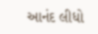આનંદ લીધો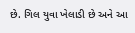છે. ગિલ યુવા ખેલાડી છે અને આ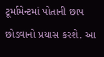ટૂર્મામેન્ટમાં પોતાની છાપ છોડવાનો પ્રયાસ કરશે. આ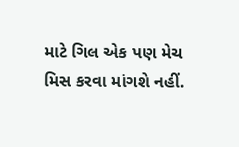માટે ગિલ એક પણ મેચ મિસ કરવા માંગશે નહીં.